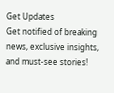Get Updates
Get notified of breaking news, exclusive insights, and must-see stories!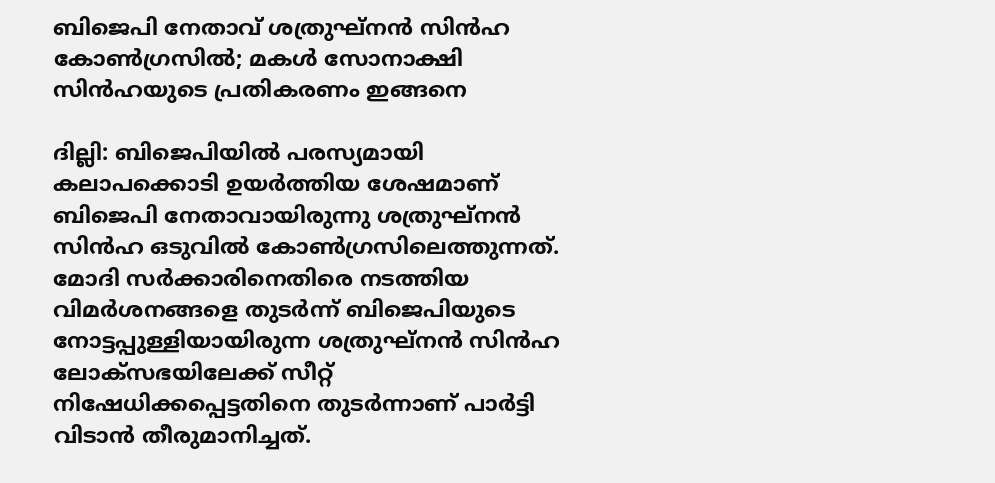ബിജെപി നേതാവ് ശത്രുഘ്നൻ സിൻഹ കോൺഗ്രസിൽ; മകൾ സോനാക്ഷി സിൻഹയുടെ പ്രതികരണം ഇങ്ങനെ

ദില്ലി: ബിജെപിയിൽ പരസ്യമായി കലാപക്കൊടി ഉയർത്തിയ ശേഷമാണ് ബിജെപി നേതാവായിരുന്നു ശത്രുഘ്നൻ സിൻഹ ഒടുവിൽ കോൺഗ്രസിലെത്തുന്നത്. മോദി സർക്കാരിനെതിരെ നടത്തിയ വിമർശനങ്ങളെ തുടർന്ന് ബിജെപിയുടെ നോട്ടപ്പുള്ളിയായിരുന്ന ശത്രുഘ്നൻ സിൻഹ ലോക്സഭയിലേക്ക് സീറ്റ് നിഷേധിക്കപ്പെട്ടതിനെ തുടർന്നാണ് പാർട്ടി വിടാൻ തീരുമാനിച്ചത്.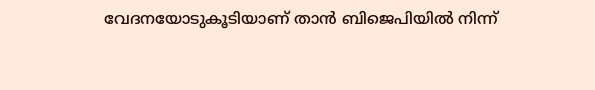വേദനയോടുകൂടിയാണ് താൻ ബിജെപിയിൽ നിന്ന്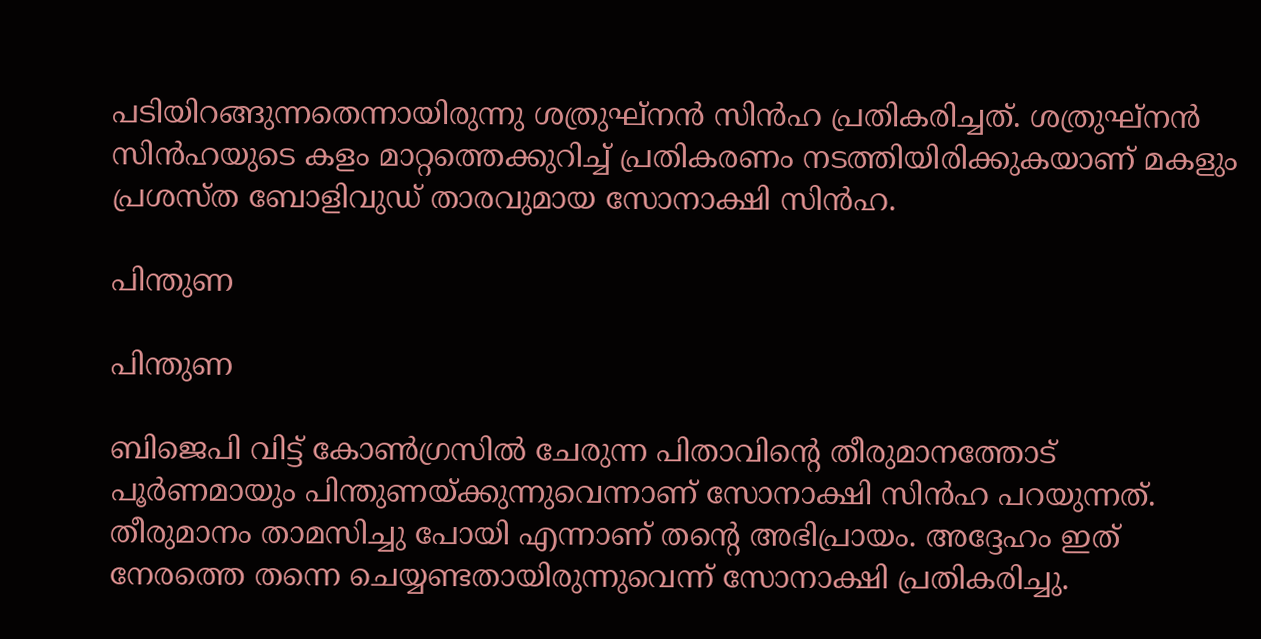പടിയിറങ്ങുന്നതെന്നായിരുന്നു ശത്രുഘ്നൻ സിൻഹ പ്രതികരിച്ചത്. ശത്രുഘ്നൻ സിൻഹയുടെ കളം മാറ്റത്തെക്കുറിച്ച് പ്രതികരണം നടത്തിയിരിക്കുകയാണ് മകളും പ്രശസ്ത ബോളിവുഡ് താരവുമായ സോനാക്ഷി സിൻഹ.

പിന്തുണ

പിന്തുണ

ബിജെപി വിട്ട് കോൺഗ്രസിൽ ചേരുന്ന പിതാവിന്റെ തീരുമാനത്തോട് പൂർണമായും പിന്തുണയ്ക്കുന്നുവെന്നാണ് സോനാക്ഷി സിൻഹ പറയുന്നത്. തീരുമാനം താമസിച്ചു പോയി എന്നാണ് തന്റെ അഭിപ്രായം. അദ്ദേഹം ഇത് നേരത്തെ തന്നെ ചെയ്യണ്ടതായിരുന്നുവെന്ന് സോനാക്ഷി പ്രതികരിച്ചു.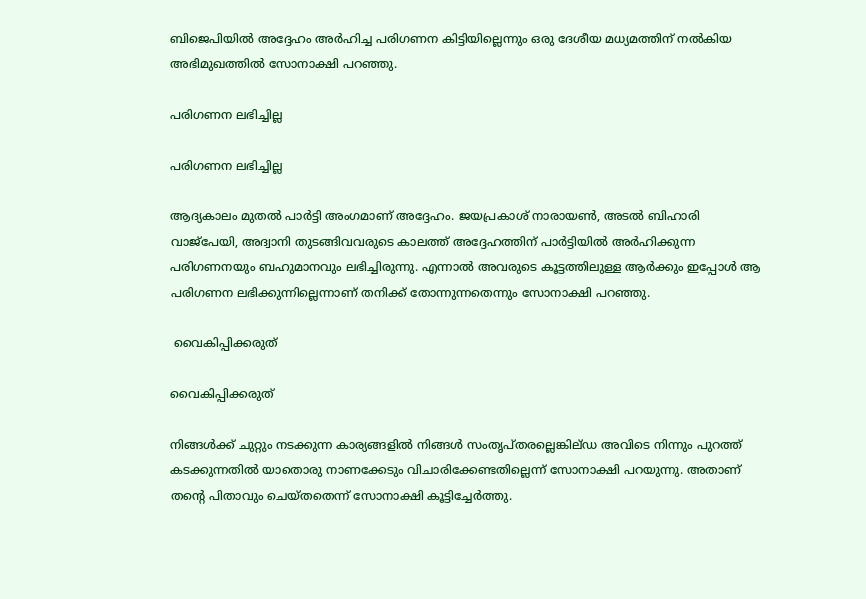ബിജെപിയിൽ അദ്ദേഹം അർഹിച്ച പരിഗണന കിട്ടിയില്ലെന്നും ഒരു ദേശീയ മധ്യമത്തിന് നൽകിയ അഭിമുഖത്തിൽ സോനാക്ഷി പറഞ്ഞു.

പരിഗണന ലഭിച്ചില്ല

പരിഗണന ലഭിച്ചില്ല

ആദ്യകാലം മുതൽ പാർട്ടി അംഗമാണ് അദ്ദേഹം. ജയപ്രകാശ് നാരായൺ, അടൽ ബിഹാരി വാജ്പേയി, അദ്വാനി തുടങ്ങിവവരുടെ കാലത്ത് അദ്ദേഹത്തിന് പാർട്ടിയിൽ അർഹിക്കുന്ന പരിഗണനയും ബഹുമാനവും ലഭിച്ചിരുന്നു. എന്നാൽ അവരുടെ കൂട്ടത്തിലുള്ള ആർക്കും ഇപ്പോൾ ആ പരിഗണന ലഭിക്കുന്നില്ലെന്നാണ് തനിക്ക് തോന്നുന്നതെന്നും സോനാക്ഷി പറഞ്ഞു.

 വൈകിപ്പിക്കരുത്

വൈകിപ്പിക്കരുത്

നിങ്ങൾക്ക് ചുറ്റും നടക്കുന്ന കാര്യങ്ങളിൽ നിങ്ങൾ സംതൃപ്തരല്ലെങ്കില്ഡ അവിടെ നിന്നും പുറത്ത് കടക്കുന്നതിൽ യാതൊരു നാണക്കേടും വിചാരിക്കേണ്ടതില്ലെന്ന് സോനാക്ഷി പറയുന്നു. അതാണ് തന്റെ പിതാവും ചെയ്തതെന്ന് സോനാക്ഷി കൂട്ടിച്ചേർത്തു.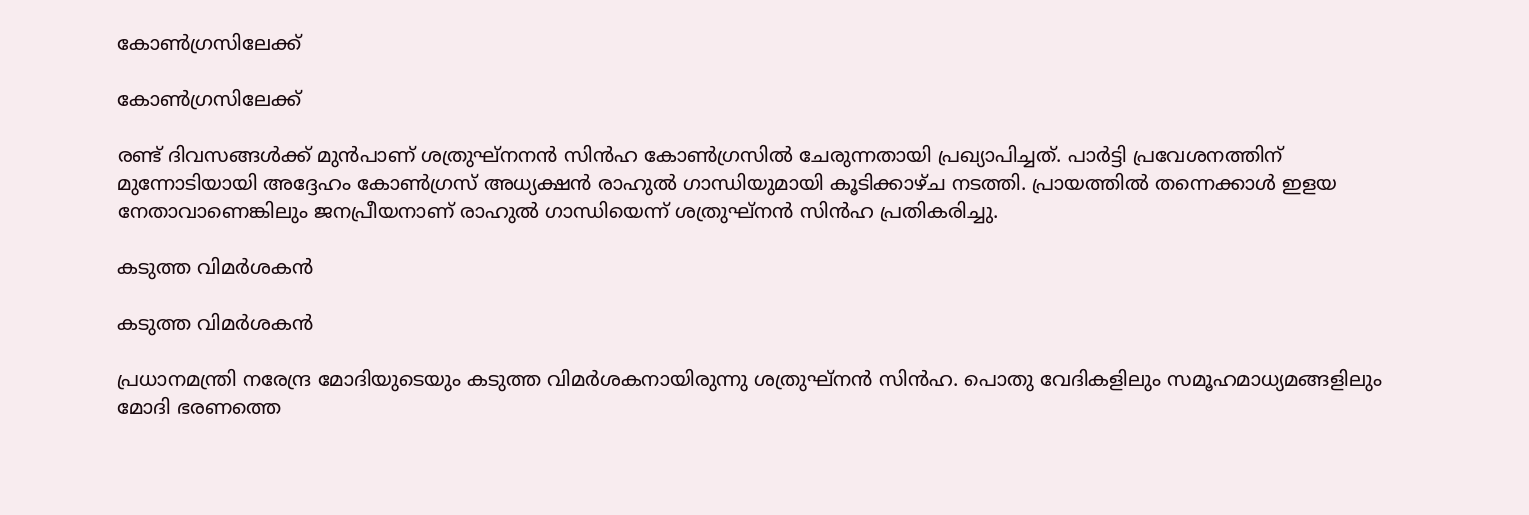കോൺഗ്രസിലേക്ക്

കോൺഗ്രസിലേക്ക്

രണ്ട് ദിവസങ്ങൾക്ക് മുൻപാണ് ശത്രുഘ്നനൻ സിൻഹ കോൺഗ്രസിൽ ചേരുന്നതായി പ്രഖ്യാപിച്ചത്. പാർട്ടി പ്രവേശനത്തിന് മുന്നോടിയായി അദ്ദേഹം കോൺഗ്രസ് അധ്യക്ഷൻ രാഹുൽ ഗാന്ധിയുമായി കൂടിക്കാഴ്ച നടത്തി. പ്രായത്തിൽ തന്നെക്കാൾ ഇളയ നേതാവാണെങ്കിലും ജനപ്രീയനാണ് രാഹുൽ ഗാന്ധിയെന്ന് ശത്രുഘ്നൻ സിൻഹ പ്രതികരിച്ചു.

കടുത്ത വിമർശകൻ

കടുത്ത വിമർശകൻ

പ്രധാനമന്ത്രി നരേന്ദ്ര മോദിയുടെയും കടുത്ത വിമർശകനായിരുന്നു ശത്രുഘ്നൻ സിൻഹ. പൊതു വേദികളിലും സമൂഹമാധ്യമങ്ങളിലും മോദി ഭരണത്തെ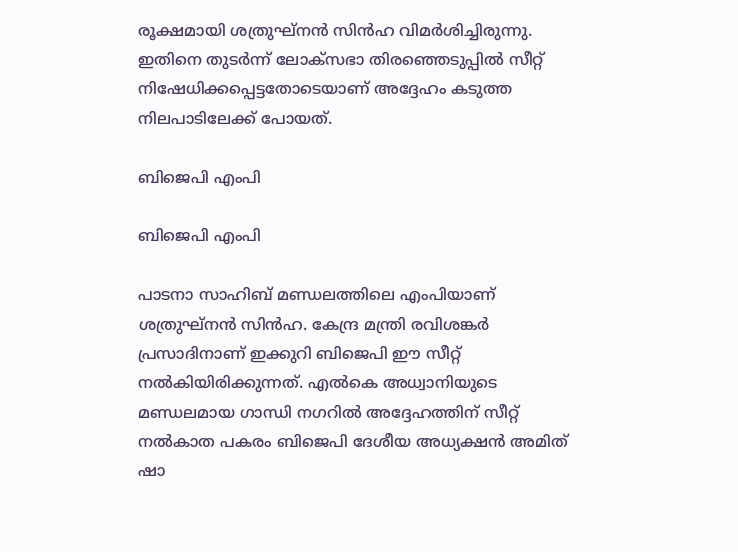രൂക്ഷമായി ശത്രുഘ്നൻ സിൻഹ വിമർശിച്ചിരുന്നു. ഇതിനെ തുടർന്ന് ലോക്സഭാ തിരഞ്ഞെടുപ്പിൽ സീറ്റ് നിഷേധിക്കപ്പെട്ടതോടെയാണ് അദ്ദേഹം കടുത്ത നിലപാടിലേക്ക് പോയത്.

ബിജെപി എംപി

ബിജെപി എംപി

പാടനാ സാഹിബ് മണ്ഡലത്തിലെ എംപിയാണ് ശത്രുഘ്നൻ സിൻഹ. കേന്ദ്ര മന്ത്രി രവിശങ്കർ പ്രസാദിനാണ് ഇക്കുറി ബിജെപി ഈ സീറ്റ് നൽകിയിരിക്കുന്നത്. എൽകെ അധ്വാനിയുടെ മണ്ഡലമായ ഗാന്ധി നഗറിൽ അദ്ദേഹത്തിന് സീറ്റ് നൽകാത പകരം ബിജെപി ദേശീയ അധ്യക്ഷൻ അമിത് ഷാ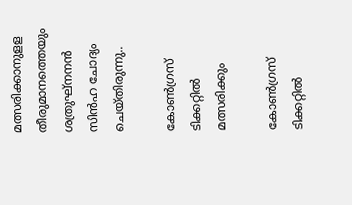മത്സരിക്കാനുളള തീരുമാനത്തെയും ശത്രുഘ്നനൻ സിൻഹ ചോദ്യം ചെയ്തിരുന്നു..

കോൺഗ്രസ് ടിക്കറ്റിൽ മത്സരിക്കും

കോൺഗ്രസ് ടിക്കറ്റിൽ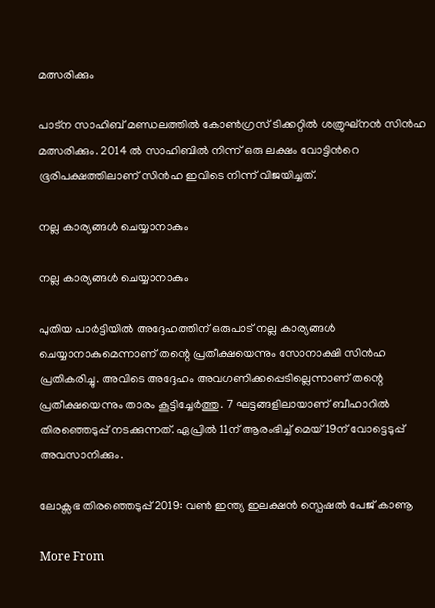മത്സരിക്കും

പാട്ന സാഹിബ് മണ്ഡലത്തിൽ കോൺഗ്രസ് ടിക്കറ്റിൽ ശത്രുഘ്നൻ സിൻഹ മത്സരിക്കും. 2014 ല്‍ സാഹിബില്‍ നിന്ന് ഒരു ലക്ഷം വോട്ടിന്‍റെ ഭൂരിപക്ഷത്തിലാണ് സിന്‍ഹ ഇവിടെ നിന്ന് വിജയിച്ചത്.

നല്ല കാര്യങ്ങൾ ചെയ്യാനാകും

നല്ല കാര്യങ്ങൾ ചെയ്യാനാകും

പുതിയ പാർട്ടിയിൽ അദ്ദേഹത്തിന് ഒരുപാട് നല്ല കാര്യങ്ങൾ ചെയ്യാനാകുമെന്നാണ് തന്റെ പ്രതീക്ഷയെന്നും സോനാക്ഷി സിൻഹ പ്രതികരിച്ചു. അവിടെ അദ്ദേഹം അവഗണിക്കപ്പെടില്ലെന്നാണ് തന്റെ പ്രതീക്ഷയെന്നും താരം കൂട്ടിച്ചേർത്തു. 7 ഘട്ടങ്ങളിലായാണ് ബീഹാറിൽ തിരഞ്ഞെടുപ്പ് നടക്കുന്നത്. ഏപ്രിൽ 11ന് ആരംഭിച്ച് മെയ് 19ന് വോട്ടെടുപ്പ് അവസാനിക്കും.

ലോക്സഭ തിരഞ്ഞെടുപ്പ് 2019: വൺ ഇന്ത്യ ഇലക്ഷൻ സ്പെഷൽ പേജ് കാണൂ

More From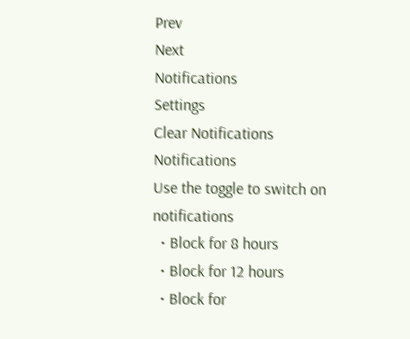Prev
Next
Notifications
Settings
Clear Notifications
Notifications
Use the toggle to switch on notifications
  • Block for 8 hours
  • Block for 12 hours
  • Block for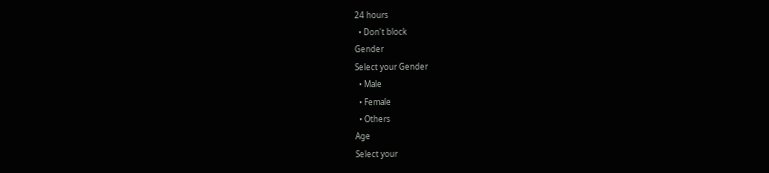24 hours
  • Don't block
Gender
Select your Gender
  • Male
  • Female
  • Others
Age
Select your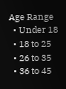Age Range
  • Under 18
  • 18 to 25
  • 26 to 35
  • 36 to 45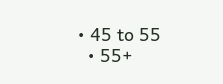• 45 to 55
  • 55+